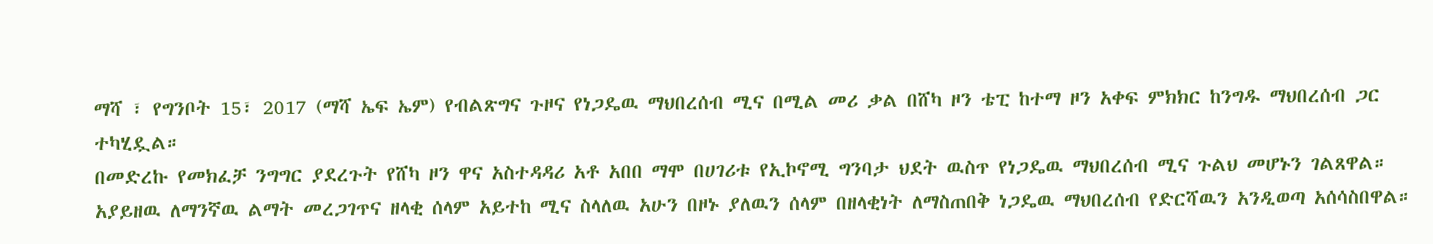ማሻ ፣ የግንቦት 15፣ 2017 (ማሻ ኤፍ ኤም) የብልጽግና ጉዞና የነጋዴዉ ማህበረሰብ ሚና በሚል መሪ ቃል በሸካ ዞን ቴፒ ከተማ ዞን አቀፍ ምክክር ከንግዱ ማህበረሰብ ጋር ተካሂዷል።
በመድረኩ የመክፈቻ ንግግር ያደረጉት የሸካ ዞን ዋና አስተዳዳሪ አቶ አበበ ማሞ በሀገሪቱ የኢኮኖሚ ግንባታ ህደት ዉስጥ የነጋዴዉ ማህበረሰብ ሚና ጉልህ መሆኑን ገልጸዋል።
አያይዘዉ ለማንኛዉ ልማት መረጋገጥና ዘላቂ ሰላም አይተከ ሚና ስላለዉ አሁን በዞኑ ያለዉን ሰላም በዘላቂነት ለማስጠበቅ ነጋዴዉ ማህበረሰብ የድርሻዉን አንዲወጣ አሰሳስበዋል።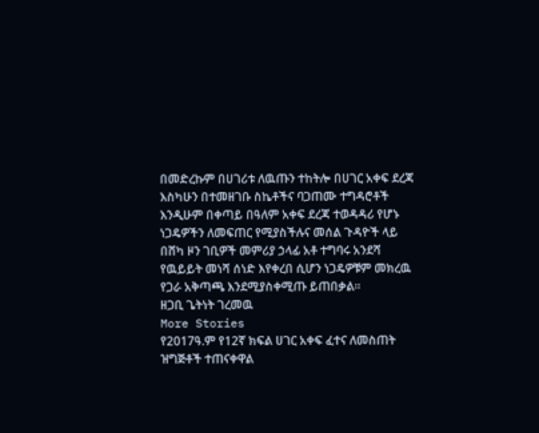በመድረኩም በሀገሪቱ ለዉጡን ተከትሎ በሀገር አቀፍ ደረጃ እስካሁን በተመዘገቡ ስኬቶችና ባጋጠሙ ተግዳሮቶች እንዲሁም በቀጣይ በዓለም አቀፍ ደረጃ ተወዳዳሪ የሆኑ ነጋዴዎችን ለመፍጠር የሚያስችሉና መሰል ጉዳዮች ላይ በሸካ ዞን ገቢዎች መምሪያ ኃላፊ አቶ ተግባሩ አንደሻ የዉይይት መነሻ ሰነድ እየቀረበ ሲሆን ነጋዴዎቹም መክረዉ የጋራ አቅጣጫ እንደሚያስቀሚጡ ይጠበቃል።
ዘጋቢ ጌትነት ገረመዉ
More Stories
የ2017ዓ.ም የ12ኛ ክፍል ሀገር አቀፍ ፈተና ለመስጠት ዝግጅቶች ተጠናቀዋል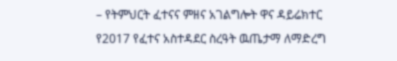– የትምህርት ፈተናና ምዘና አገልግሎት ዋና ዳይሬክተር
የ2017 የፈተና አስተዳደር ስረዓት ዉጤታማ ለማድረግ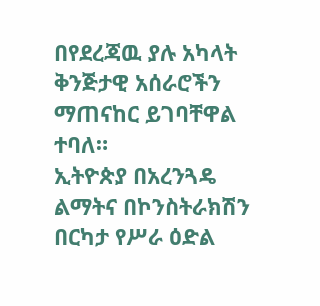በየደረጃዉ ያሉ አካላት ቅንጅታዊ አሰራሮችን ማጠናከር ይገባቸዋል ተባለ።
ኢትዮጵያ በአረንጓዴ ልማትና በኮንስትራክሽን በርካታ የሥራ ዕድል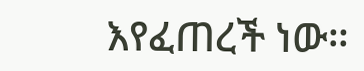እየፈጠረች ነው።